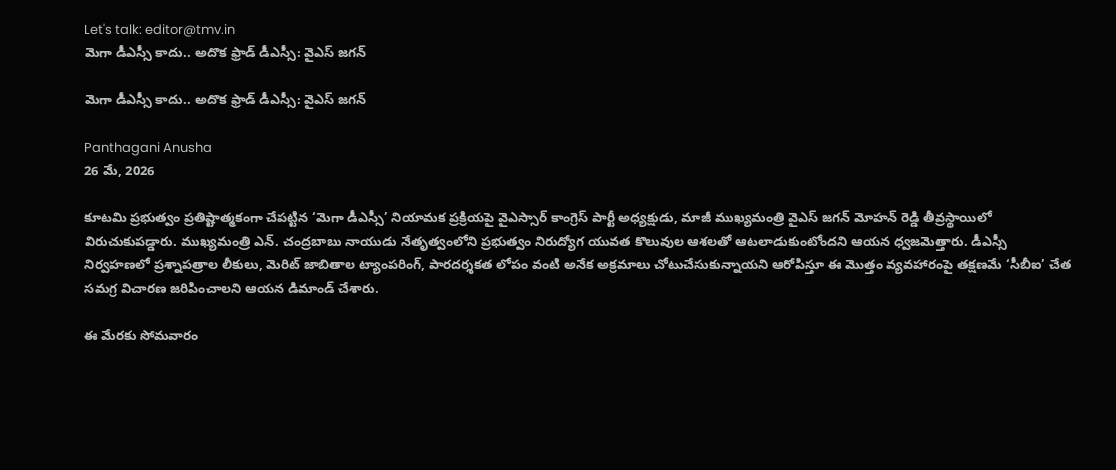Let's talk: editor@tmv.in
మెగా డీఎస్సీ కాదు.. అదొక ఫ్రాడ్ డీఎస్సీ: వైఎస్ జగన్

మెగా డీఎస్సీ కాదు.. అదొక ఫ్రాడ్ డీఎస్సీ: వైఎస్ జగన్

Panthagani Anusha
26 మే, 2026

కూటమి ప్రభుత్వం ప్రతిష్టాత్మకంగా చేపట్టిన ‘మెగా డీఎస్సీ’ నియామక ప్రక్రియపై వైఎస్సార్ కాంగ్రెస్ పార్టీ అధ్యక్షుడు, మాజీ ముఖ్యమంత్రి వైఎస్ జగన్ మోహన్ రెడ్డి తీవ్రస్థాయిలో విరుచుకుపడ్డారు. ముఖ్యమంత్రి ఎన్. చంద్రబాబు నాయుడు నేతృత్వంలోని ప్రభుత్వం నిరుద్యోగ యువత కొలువుల ఆశలతో ఆటలాడుకుంటోందని ఆయన ధ్వజమెత్తారు. డీఎస్సీ నిర్వహణలో ప్రశ్నాపత్రాల లీకులు, మెరిట్ జాబితాల ట్యాంపరింగ్, పారదర్శకత లోపం వంటి అనేక అక్రమాలు చోటుచేసుకున్నాయని ఆరోపిస్తూ ఈ మొత్తం వ్యవహారంపై తక్షణమే ‘సీబీఐ’ చేత సమగ్ర విచారణ జరిపించాలని ఆయన డిమాండ్ చేశారు.

ఈ మేరకు సోమవారం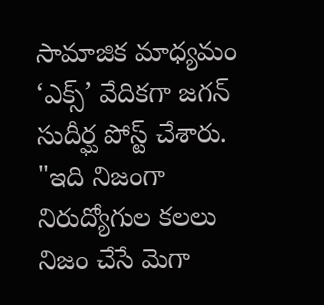సామాజిక మాధ్యమం ‘ఎక్స్’ వేదికగా జగన్ సుదీర్ఘ పోస్ట్ చేశారు. "ఇది నిజంగా నిరుద్యోగుల కలలు నిజం చేసే మెగా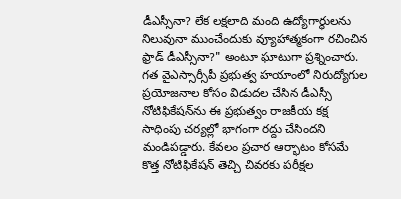డీఎస్సీనా? లేక లక్షలాది మంది ఉద్యోగార్థులను నిలువునా ముంచేందుకు వ్యూహాత్మకంగా రచించిన ఫ్రాడ్ డీఎస్సీనా?" అంటూ ఘాటుగా ప్రశ్నించారు. గత వైఎస్సార్సీపీ ప్రభుత్వ హయాంలో నిరుద్యోగుల ప్రయోజనాల కోసం విడుదల చేసిన డీఎస్సీ నోటిఫికేషన్‌ను ఈ ప్రభుత్వం రాజకీయ కక్ష సాధింపు చర్యల్లో భాగంగా రద్దు చేసిందని మండిపడ్డారు. కేవలం ప్రచార ఆర్భాటం కోసమే కొత్త నోటిఫికేషన్ తెచ్చి చివరకు పరీక్షల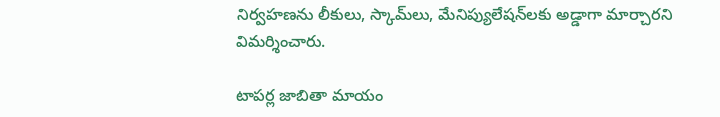నిర్వహణను లీకులు, స్కామ్‌లు, మేనిప్యులేషన్‌లకు అడ్డాగా మార్చారని విమర్శించారు.

టాపర్ల జాబితా మాయం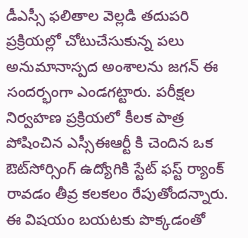డీఎస్సీ ఫలితాల వెల్లడి తదుపరి ప్రక్రియల్లో చోటుచేసుకున్న పలు అనుమానాస్పద అంశాలను జగన్ ఈ సందర్భంగా ఎండగట్టారు. పరీక్షల నిర్వహణ ప్రక్రియలో కీలక పాత్ర పోషించిన ఎస్సీఈఆర్టీ కి చెందిన ఒక ఔట్‌సోర్సింగ్ ఉద్యోగికి స్టేట్ ఫస్ట్ ర్యాంక్ రావడం తీవ్ర కలకలం రేపుతోందన్నారు. ఈ విషయం బయటకు పొక్కడంతో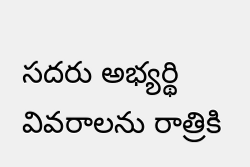సదరు అభ్యర్థి వివరాలను రాత్రికి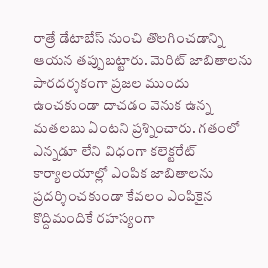రాత్రే డేటాబేస్ నుంచి తొలగించడాన్ని ఆయన తప్పుబట్టారు. మెరిట్ జాబితాలను పారదర్శకంగా ప్రజల ముందు ఉంచకుండా దాచడం వెనుక ఉన్న మతలబు ఏంటని ప్రశ్నించారు. గతంలో ఎన్నడూ లేని విధంగా కలెక్టరేట్ కార్యాలయాల్లో ఎంపిక జాబితాలను ప్రదర్శించకుండా కేవలం ఎంపికైన కొద్దిమందికే రహస్యంగా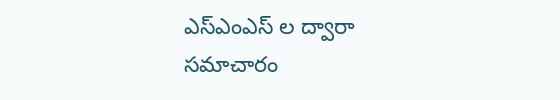ఎస్ఎంఎస్ ల ద్వారా సమాచారం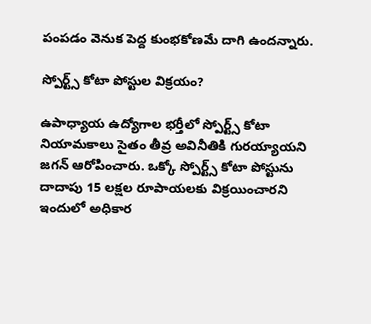పంపడం వెనుక పెద్ద కుంభకోణమే దాగి ఉందన్నారు.

స్పోర్ట్స్ కోటా పోస్టుల విక్రయం?

ఉపాధ్యాయ ఉద్యోగాల భర్తీలో స్పోర్ట్స్ కోటా నియామకాలు సైతం తీవ్ర అవినీతికి గురయ్యాయని జగన్ ఆరోపించారు. ఒక్కో స్పోర్ట్స్ కోటా పోస్టును దాదాపు 15 లక్షల రూపాయలకు విక్రయించారని ఇందులో అధికార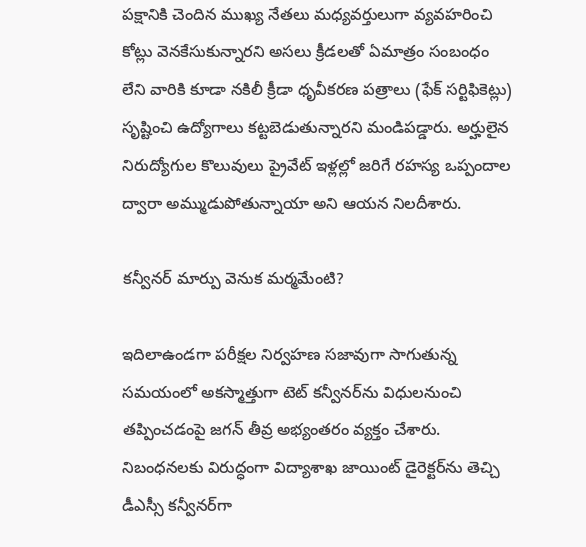పక్షానికి చెందిన ముఖ్య నేతలు మధ్యవర్తులుగా వ్యవహరించి కోట్లు వెనకేసుకున్నారని అసలు క్రీడలతో ఏమాత్రం సంబంధం లేని వారికి కూడా నకిలీ క్రీడా ధృవీకరణ పత్రాలు (ఫేక్ సర్టిఫికెట్లు) సృష్టించి ఉద్యోగాలు కట్టబెడుతున్నారని మండిపడ్డారు. అర్హులైన నిరుద్యోగుల కొలువులు ప్రైవేట్ ఇళ్లల్లో జరిగే రహస్య ఒప్పందాల ద్వారా అమ్ముడుపోతున్నాయా అని ఆయన నిలదీశారు.

కన్వీనర్ మార్పు వెనుక మర్మమేంటి?

ఇదిలాఉండగా పరీక్షల నిర్వహణ సజావుగా సాగుతున్న సమయంలో అకస్మాత్తుగా టెట్ కన్వీనర్‌ను విధులనుంచి తప్పించడంపై జగన్ తీవ్ర అభ్యంతరం వ్యక్తం చేశారు. నిబంధనలకు విరుద్ధంగా విద్యాశాఖ జాయింట్ డైరెక్టర్‌ను తెచ్చి డీఎస్సీ కన్వీనర్‌గా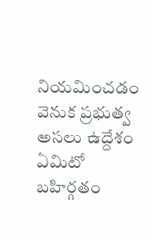నియమించడం వెనుక ప్రభుత్వ అసలు ఉద్దేశం ఏమిటో బహిర్గతం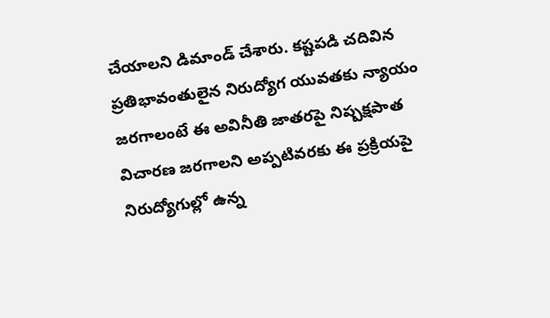చేయాలని డిమాండ్ చేశారు. కష్టపడి చదివిన ప్రతిభావంతులైన నిరుద్యోగ యువతకు న్యాయం జరగాలంటే ఈ అవినీతి జాతరపై నిష్పక్షపాత విచారణ జరగాలని అప్పటివరకు ఈ ప్రక్రియపై నిరుద్యోగుల్లో ఉన్న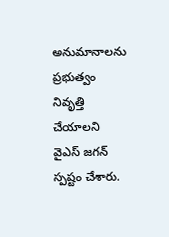అనుమానాలను ప్రభుత్వం నివృత్తి చేయాలని వైఎస్ జగన్ స్పష్టం చేశారు.